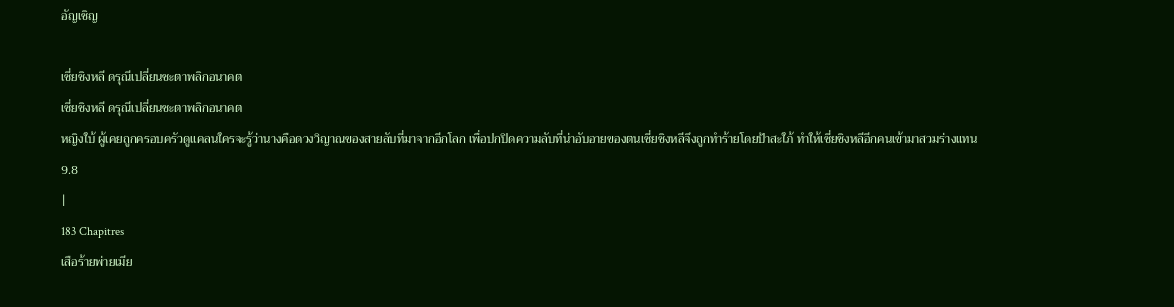อัญเชิญ

เซี่ยชิงหลี ดรุณีเปลี่ยนชะตาพลิกอนาคต
เซี่ยชิงหลี ดรุณีเปลี่ยนชะตาพลิกอนาคต
หญิงใบ้ ผู้เคยถูกครอบครัวดูแคลนใครจะรู้ว่านางคือดวงวิญาณของสายลับที่มาจากอีกโลก เพื่อปกปิดความลับที่น่าอับอายของตนเซี่ยชิงหลีจึงถูกทำร้ายโดยป้าสะใภ้ ทำให้เซี่ยชิงหลีอีกคนเข้ามาสวมร่างแทน
9.8
|
183 Chapitres
เสือร้ายพ่ายเมีย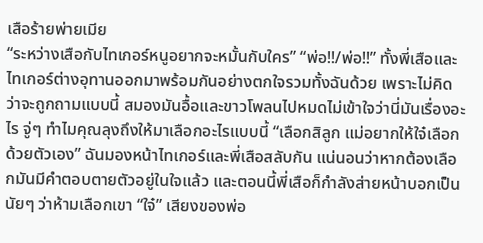เสือร้ายพ่ายเมีย
“ระหว่างเสือกับไทเกอร์หนูอยากจะหมั้นกับใคร” “พ่อ!!/พ่อ!!” ทั้งพี่เสือและไทเกอร์ต่างอุทานออกมาพร้อมกันอย่างตกใจรวมทั้งฉันด้วย เพราะไม่คิดว่าจะถูกถามแบบนี้ สมองมันอื้อและขาวโพลนไปหมดไม่เข้าใจว่านี่มันเรื่องอะไร จู่ๆ ทำไมคุณลุงถึงให้มาเลือกอะไรแบบนี้ “เลือกสิลูก แม่อยากให้ใจ๋เลือกด้วยตัวเอง” ฉันมองหน้าไทเกอร์และพี่เสือสลับกัน แน่นอนว่าหากต้องเลือกมันมีคำตอบตายตัวอยู่ในใจแล้ว และตอนนี้พี่เสือก็กำลังส่ายหน้าบอกเป็นนัยๆ ว่าห้ามเลือกเขา “ใจ๋” เสียงของพ่อ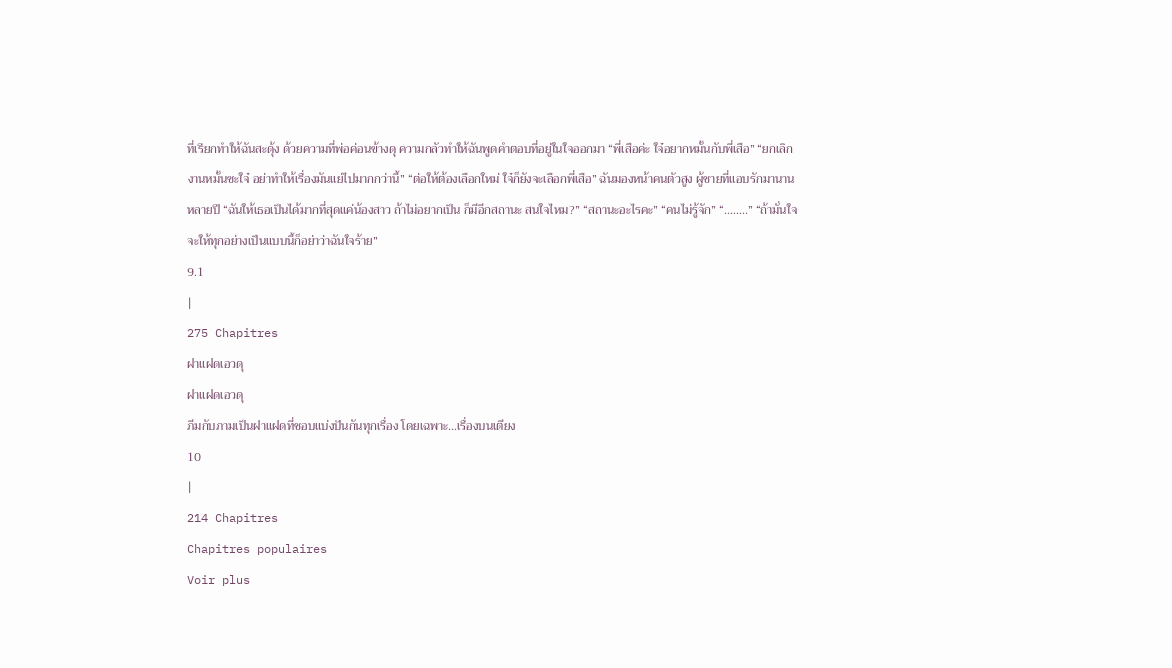ที่เรียกทำให้ฉันสะดุ้ง ด้วยความที่พ่อค่อนข้างดุ ความกลัวทำให้ฉันพูดคำตอบที่อยู่ในใจออกมา “พี่เสือค่ะ ใจ๋อยากหมั้นกับพี่เสือ” “ยกเลิกงานหมั้นซะใจ๋ อย่าทำให้เรื่องมันแย่ไปมากกว่านี้” “ต่อให้ต้องเลือกใหม่ ใจ๋ก็ยังจะเลือกพี่เสือ” ฉันมองหน้าคนตัวสูง ผู้ชายที่แอบรักมานานหลายปี “ฉันให้เธอเป็นได้มากที่สุดแค่น้องสาว ถ้าไม่อยากเป็น ก็มีอีกสถานะ สนใจไหม?” “สถานะอะไรคะ” “คนไม่รู้จัก” “……..” “ถ้ามั่นใจจะให้ทุกอย่างเป็นแบบนี้ก็อย่าว่าฉันใจร้าย”
9.1
|
275 Chapitres
ฝาแฝดเอวดุ
ฝาแฝดเอวดุ
ภีมกับภามเป็นฝาแฝดที่ชอบแบ่งปันกันทุกเรื่อง โดยเฉพาะ...เรื่องบนเตียง
10
|
214 Chapitres
Chapitres populaires
Voir plus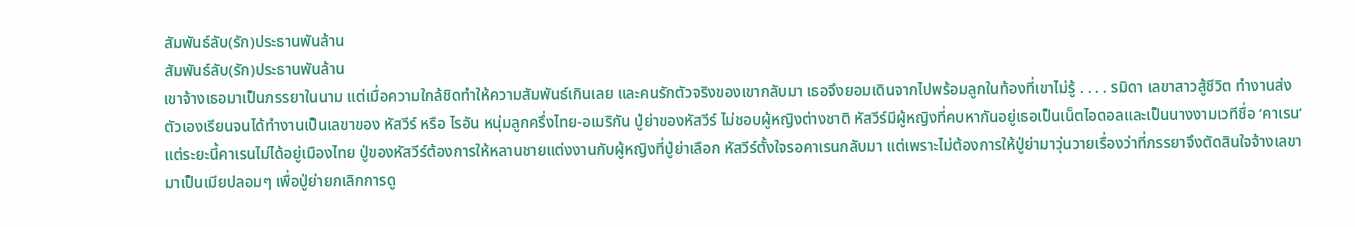สัมพันธ์ลับ(รัก)ประธานพันล้าน
สัมพันธ์ลับ(รัก)ประธานพันล้าน
เขาจ้างเธอมาเป็นภรรยาในนาม แต่เมื่อความใกล้ชิดทำให้ความสัมพันธ์เกินเลย และคนรักตัวจริงของเขากลับมา เธอจึงยอมเดินจากไปพร้อมลูกในท้องที่เขาไม่รู้ . . . . รมิดา เลขาสาวสู้ชีวิต ทำงานส่งตัวเองเรียนจนได้ทำงานเป็นเลขาของ หัสวีร์ หรือ ไรอัน หนุ่มลูกครึ่งไทย-อเมริกัน ปู่ย่าของหัสวีร์ ไม่ชอบผู้หญิงต่างชาติ หัสวีร์มีผู้หญิงที่คบหากันอยู่เธอเป็นเน็ตไอดอลและเป็นนางงามเวทีชื่อ ‘คาเรน’ แต่ระยะนี้คาเรนไม่ได้อยู่เมืองไทย ปู่ของหัสวีร์ต้องการให้หลานชายแต่งงานกับผู้หญิงที่ปู่ย่าเลือก หัสวีร์ตั้งใจรอคาเรนกลับมา แต่เพราะไม่ต้องการให้ปู่ย่ามาวุ่นวายเรื่องว่าที่ภรรยาจึงตัดสินใจจ้างเลขามาเป็นเมียปลอมๆ เพื่อปู่ย่ายกเลิกการดู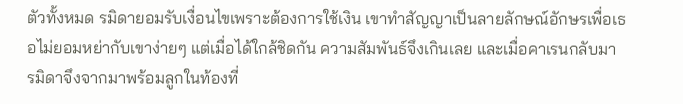ตัวทั้งหมด รมิดายอมรับเงื่อนไขเพราะต้องการใช้เงิน เขาทำสัญญาเป็นลายลักษณ์อักษรเพื่อเธอไม่ยอมหย่ากับเขาง่ายๆ แต่เมื่อได้ใกล้ชิดกัน ความสัมพันธ์จึงเกินเลย และเมื่อคาเรนกลับมา รมิดาจึงจากมาพร้อมลูกในท้องที่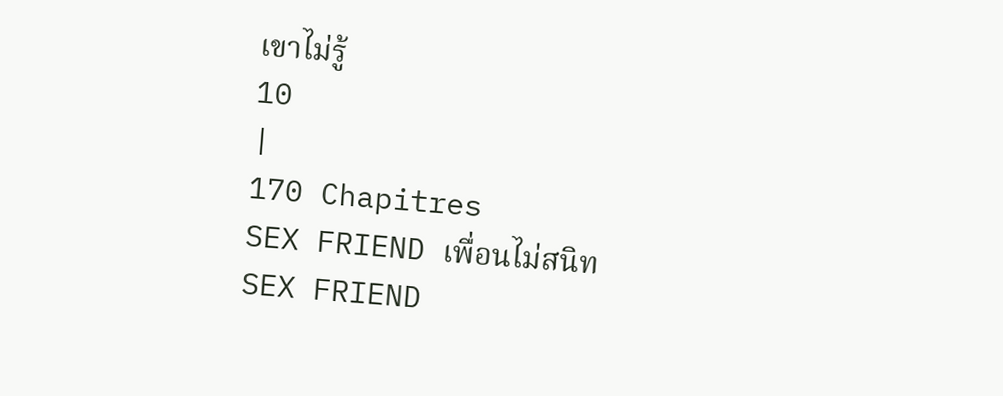เขาไม่รู้
10
|
170 Chapitres
SEX FRIEND เพื่อนไม่สนิท
SEX FRIEND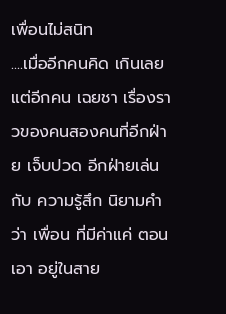เพื่อนไม่สนิท
....เมื่ออีกคนคิด เกินเลย แต่อีกคน เฉยชา เรื่องราวของคนสองคนที่อีกฝ่าย เจ็บปวด อีกฝ่ายเล่นกับ ความรู้สึก นิยามคำว่า เพื่อน ที่มีค่าแค่ ตอนเอา อยู่ในสาย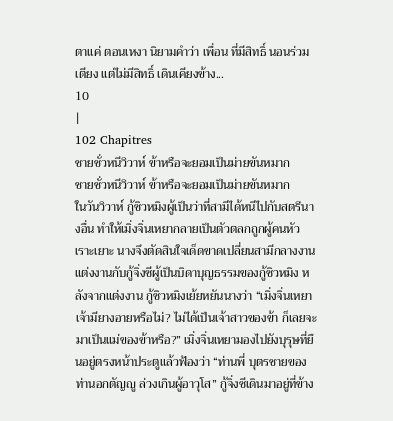ตาแค่ ตอนเหงา นิยามคำว่า เพื่อน ที่มีสิทธิ์ นอนร่วมเตียง แต่ไม่มีสิทธิ์ เดินเคียงข้าง...
10
|
102 Chapitres
ชายชั่วหนีวิวาห์ ข้าหรือจะยอมเป็นม่ายขันหมาก
ชายชั่วหนีวิวาห์ ข้าหรือจะยอมเป็นม่ายขันหมาก
ในวันวิวาห์ กู้ซิวหมิงผู้เป็นว่าที่สามีได้หนีไปกับสตรีนางอื่น ทำให้เมิ่งจิ่นเหยากลายเป็นตัวตลกถูกผู้คนหัวเราะเยาะ นางจึงตัดสินใจเด็ดขาดเปลี่ยนสามีกลางงาน แต่งงานกับกู้จิ่งซีผู้เป็นบิดาบุญธรรมของกู้ซิวหมิง หลังจากแต่งงาน กู้ซิวหมิงเย้ยหยันนางว่า “เมิ่งจิ่นเหยา เจ้ามียางอายหรือไม่? ไม่ได้เป็นเจ้าสาวของข้า ก็เลยจะมาเป็นแม่ของข้าหรือ?” เมิ่งจิ่นเหยามองไปยังบุรุษที่ยืนอยู่ตรงหน้าประตูแล้วฟ้องว่า “ท่านพี่ บุตรชายของท่านอกตัญญู ล่วงเกินผู้อาวุโส” กู้จิ่งซีเดินมาอยู่ที่ข้าง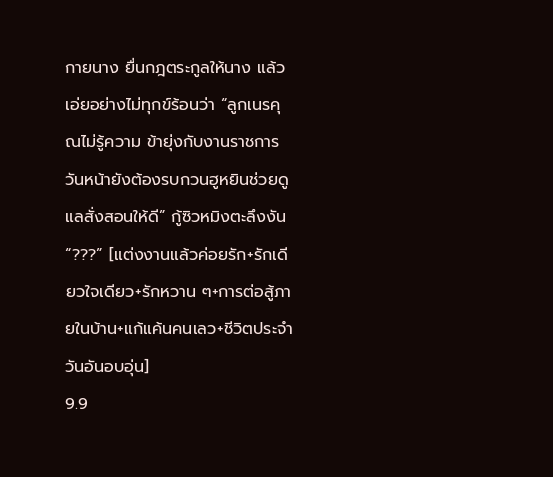กายนาง ยื่นกฎตระกูลให้นาง แล้วเอ่ยอย่างไม่ทุกข์ร้อนว่า “ลูกเนรคุณไม่รู้ความ ข้ายุ่งกับงานราชการ วันหน้ายังต้องรบกวนฮูหยินช่วยดูแลสั่งสอนให้ดี” กู้ซิวหมิงตะลึงงัน “???” [แต่งงานแล้วค่อยรัก+รักเดียวใจเดียว+รักหวาน ๆ+การต่อสู้ภายในบ้าน+แก้แค้นคนเลว+ชีวิตประจำวันอันอบอุ่น]
9.9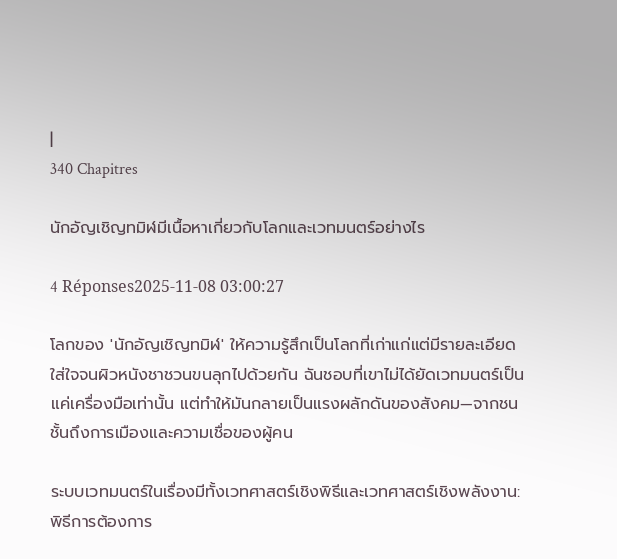|
340 Chapitres

นักอัญเชิญทมิฬมีเนื้อหาเกี่ยวกับโลกและเวทมนตร์อย่างไร

4 Réponses2025-11-08 03:00:27

โลกของ 'นักอัญเชิญทมิฬ' ให้ความรู้สึกเป็นโลกที่เก่าแก่แต่มีรายละเอียดใส่ใจจนผิวหนังชาชวนขนลุกไปด้วยกัน ฉันชอบที่เขาไม่ได้ยัดเวทมนตร์เป็นแค่เครื่องมือเท่านั้น แต่ทำให้มันกลายเป็นแรงผลักดันของสังคม—จากชนชั้นถึงการเมืองและความเชื่อของผู้คน

ระบบเวทมนตร์ในเรื่องมีทั้งเวทศาสตร์เชิงพิธีและเวทศาสตร์เชิงพลังงาน: พิธีการต้องการ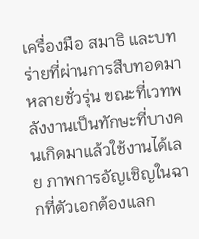เครื่องมือ สมาธิ และบทร่ายที่ผ่านการสืบทอดมาหลายชั่วรุ่น ขณะที่เวทพลังงานเป็นทักษะที่บางคนเกิดมาแล้วใช้งานได้เลย ภาพการอัญเชิญในฉากที่ตัวเอกต้องแลก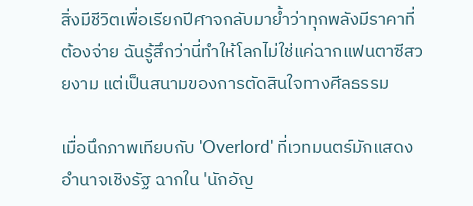สิ่งมีชีวิตเพื่อเรียกปีศาจกลับมาย้ำว่าทุกพลังมีราคาที่ต้องจ่าย ฉันรู้สึกว่านี่ทำให้โลกไม่ใช่แค่ฉากแฟนตาซีสวยงาม แต่เป็นสนามของการตัดสินใจทางศีลธรรม

เมื่อนึกภาพเทียบกับ 'Overlord' ที่เวทมนตร์มักแสดงอำนาจเชิงรัฐ ฉากใน 'นักอัญ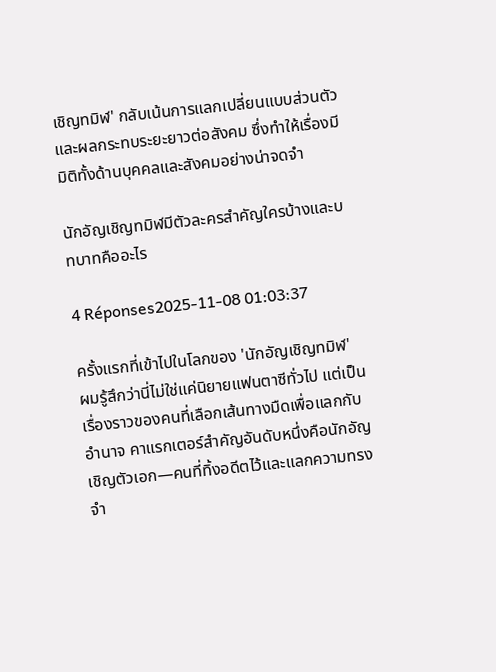เชิญทมิฬ' กลับเน้นการแลกเปลี่ยนแบบส่วนตัวและผลกระทบระยะยาวต่อสังคม ซึ่งทำให้เรื่องมีมิติทั้งด้านบุคคลและสังคมอย่างน่าจดจำ

นักอัญเชิญทมิฬมีตัวละครสำคัญใครบ้างและบทบาทคืออะไร

4 Réponses2025-11-08 01:03:37

ครั้งแรกที่เข้าไปในโลกของ 'นักอัญเชิญทมิฬ' ผมรู้สึกว่านี่ไม่ใช่แค่นิยายแฟนตาซีทั่วไป แต่เป็นเรื่องราวของคนที่เลือกเส้นทางมืดเพื่อแลกกับอำนาจ คาแรกเตอร์สำคัญอันดับหนึ่งคือนักอัญเชิญตัวเอก—คนที่ทิ้งอดีตไว้และแลกความทรงจำ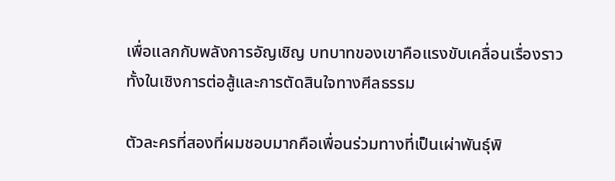เพื่อแลกกับพลังการอัญเชิญ บทบาทของเขาคือแรงขับเคลื่อนเรื่องราว ทั้งในเชิงการต่อสู้และการตัดสินใจทางศีลธรรม

ตัวละครที่สองที่ผมชอบมากคือเพื่อนร่วมทางที่เป็นเผ่าพันธุ์พิ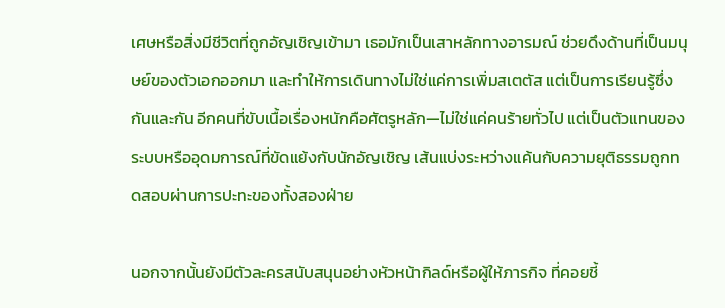เศษหรือสิ่งมีชีวิตที่ถูกอัญเชิญเข้ามา เธอมักเป็นเสาหลักทางอารมณ์ ช่วยดึงด้านที่เป็นมนุษย์ของตัวเอกออกมา และทำให้การเดินทางไม่ใช่แค่การเพิ่มสเตตัส แต่เป็นการเรียนรู้ซึ่งกันและกัน อีกคนที่ขับเนื้อเรื่องหนักคือศัตรูหลัก—ไม่ใช่แค่คนร้ายทั่วไป แต่เป็นตัวแทนของระบบหรืออุดมการณ์ที่ขัดแย้งกับนักอัญเชิญ เส้นแบ่งระหว่างแค้นกับความยุติธรรมถูกทดสอบผ่านการปะทะของทั้งสองฝ่าย

นอกจากนั้นยังมีตัวละครสนับสนุนอย่างหัวหน้ากิลด์หรือผู้ให้ภารกิจ ที่คอยชี้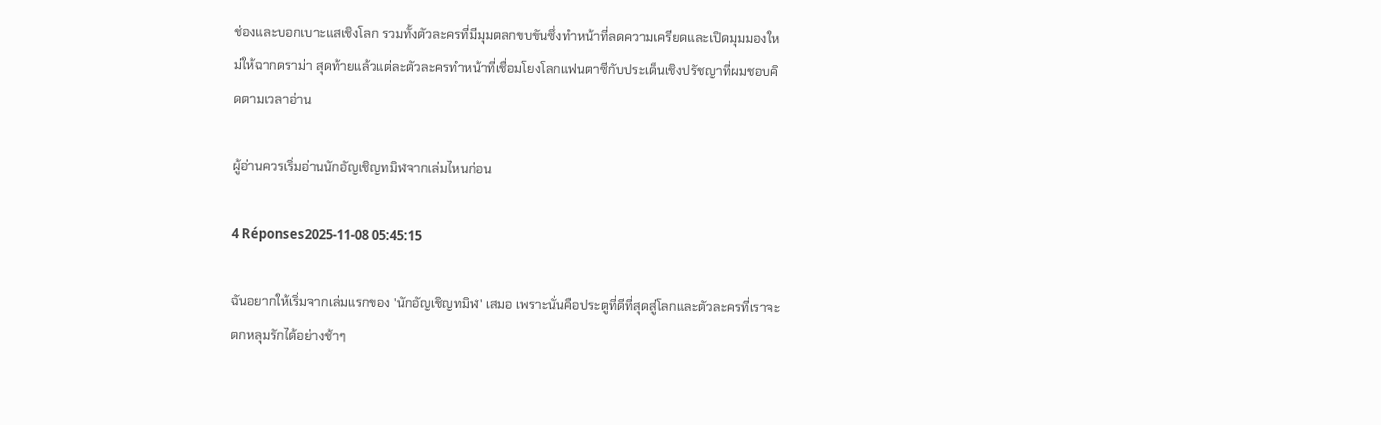ช่องและบอกเบาะแสเชิงโลก รวมทั้งตัวละครที่มีมุมตลกขบขันซึ่งทำหน้าที่ลดความเครียดและเปิดมุมมองใหม่ให้ฉากดราม่า สุดท้ายแล้วแต่ละตัวละครทำหน้าที่เชื่อมโยงโลกแฟนตาซีกับประเด็นเชิงปรัชญาที่ผมชอบคิดตามเวลาอ่าน

ผู้อ่านควรเริ่มอ่านนักอัญเชิญทมิฬจากเล่มไหนก่อน

4 Réponses2025-11-08 05:45:15

ฉันอยากให้เริ่มจากเล่มแรกของ 'นักอัญเชิญทมิฬ' เสมอ เพราะนั่นคือประตูที่ดีที่สุดสู่โลกและตัวละครที่เราจะตกหลุมรักได้อย่างช้าๆ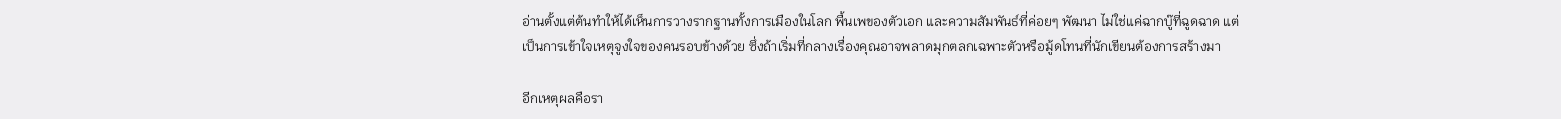อ่านตั้งแต่ต้นทำให้ได้เห็นการวางรากฐานทั้งการเมืองในโลก พื้นเพของตัวเอก และความสัมพันธ์ที่ค่อยๆ พัฒนา ไม่ใช่แค่ฉากบู๊ที่ฉูดฉาด แต่เป็นการเข้าใจเหตุจูงใจของคนรอบข้างด้วย ซึ่งถ้าเริ่มที่กลางเรื่องคุณอาจพลาดมุกตลกเฉพาะตัวหรือมู้ดโทนที่นักเขียนต้องการสร้างมา

อีกเหตุผลคือรา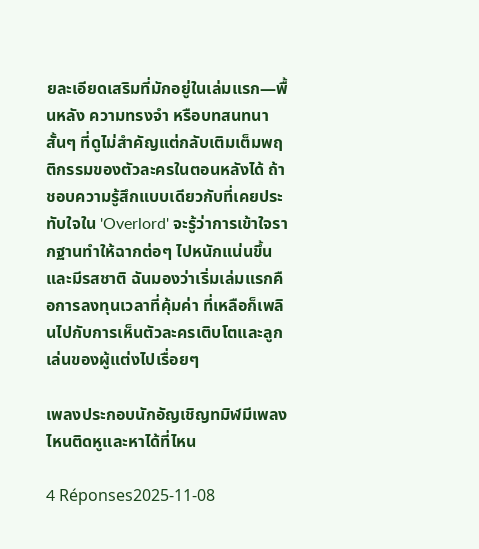ยละเอียดเสริมที่มักอยู่ในเล่มแรก—พื้นหลัง ความทรงจำ หรือบทสนทนาสั้นๆ ที่ดูไม่สำคัญแต่กลับเติมเต็มพฤติกรรมของตัวละครในตอนหลังได้ ถ้าชอบความรู้สึกแบบเดียวกับที่เคยประทับใจใน 'Overlord' จะรู้ว่าการเข้าใจรากฐานทำให้ฉากต่อๆ ไปหนักแน่นขึ้นและมีรสชาติ ฉันมองว่าเริ่มเล่มแรกคือการลงทุนเวลาที่คุ้มค่า ที่เหลือก็เพลินไปกับการเห็นตัวละครเติบโตและลูกเล่นของผู้แต่งไปเรื่อยๆ

เพลงประกอบนักอัญเชิญทมิฬมีเพลงไหนติดหูและหาได้ที่ไหน

4 Réponses2025-11-08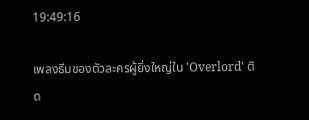19:49:16

เพลงธีมของตัวละครผู้ยิ่งใหญ่ใน 'Overlord' ติด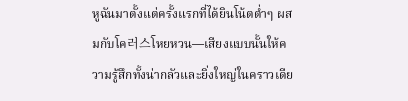หูฉันมาตั้งแต่ครั้งแรกที่ได้ยินโน้ตต่ำๆ ผสมกับโค러스โหยหวน—เสียงแบบนั้นให้ความรู้สึกทั้งน่ากลัวและยิ่งใหญ่ในคราวเดีย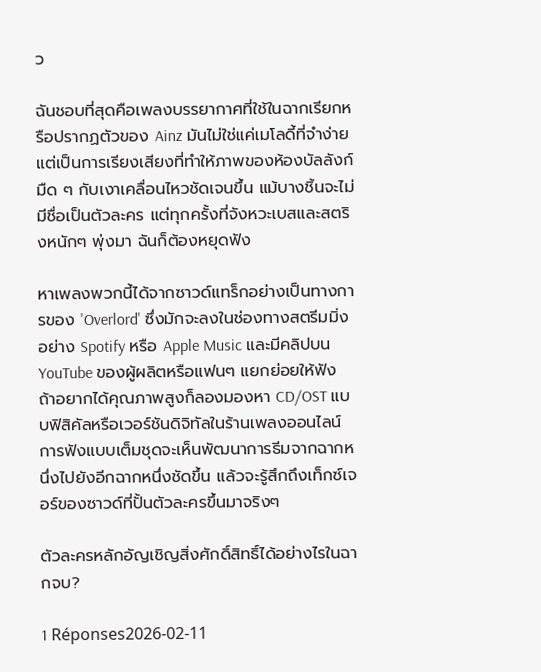ว

ฉันชอบที่สุดคือเพลงบรรยากาศที่ใช้ในฉากเรียกหรือปรากฏตัวของ Ainz มันไม่ใช่แค่เมโลดี้ที่จำง่าย แต่เป็นการเรียงเสียงที่ทำให้ภาพของห้องบัลลังก์มืด ๆ กับเงาเคลื่อนไหวชัดเจนขึ้น แม้บางชิ้นจะไม่มีชื่อเป็นตัวละคร แต่ทุกครั้งที่จังหวะเบสและสตริงหนักๆ พุ่งมา ฉันก็ต้องหยุดฟัง

หาเพลงพวกนี้ได้จากซาวด์แทร็กอย่างเป็นทางการของ 'Overlord' ซึ่งมักจะลงในช่องทางสตรีมมิ่งอย่าง Spotify หรือ Apple Music และมีคลิปบน YouTube ของผู้ผลิตหรือแฟนๆ แยกย่อยให้ฟัง ถ้าอยากได้คุณภาพสูงก็ลองมองหา CD/OST แบบฟิสิคัลหรือเวอร์ชันดิจิทัลในร้านเพลงออนไลน์ การฟังแบบเต็มชุดจะเห็นพัฒนาการธีมจากฉากหนึ่งไปยังอีกฉากหนึ่งชัดขึ้น แล้วจะรู้สึกถึงเท็กซ์เจอร์ของซาวด์ที่ปั้นตัวละครขึ้นมาจริงๆ

ตัวละครหลักอัญเชิญสิ่งศักดิ์สิทธิ์ได้อย่างไรในฉากจบ?

1 Réponses2026-02-11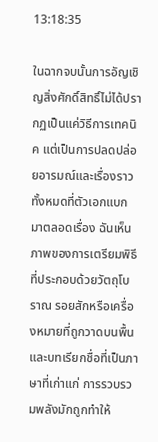13:18:35

ในฉากจบนั้นการอัญเชิญสิ่งศักดิ์สิทธิ์ไม่ได้ปรากฏเป็นแค่วิธีการเทคนิค แต่เป็นการปลดปล่อยอารมณ์และเรื่องราวทั้งหมดที่ตัวเอกแบกมาตลอดเรื่อง ฉันเห็นภาพของการเตรียมพิธีที่ประกอบด้วยวัตถุโบราณ รอยสักหรือเครื่องหมายที่ถูกวาดบนพื้น และบทเรียกชื่อที่เป็นภาษาที่เก่าแก่ การรวบรวมพลังมักถูกทำให้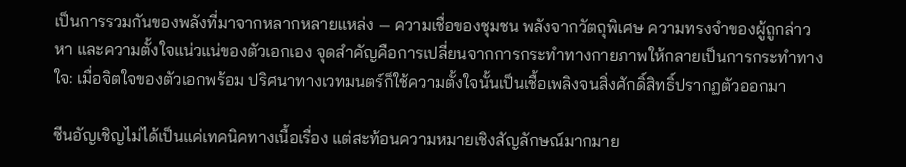เป็นการรวมกันของพลังที่มาจากหลากหลายแหล่ง — ความเชื่อของชุมชน พลังจากวัตถุพิเศษ ความทรงจำของผู้ถูกล่าวหา และความตั้งใจแน่วแน่ของตัวเอกเอง จุดสำคัญคือการเปลี่ยนจากการกระทำทางกายภาพให้กลายเป็นการกระทำทางใจ: เมื่อจิตใจของตัวเอกพร้อม ปริศนาทางเวทมนตร์ก็ใช้ความตั้งใจนั้นเป็นเชื้อเพลิงจนสิ่งศักดิ์สิทธิ์ปรากฏตัวออกมา

ซีนอัญเชิญไม่ได้เป็นแค่เทคนิคทางเนื้อเรื่อง แต่สะท้อนความหมายเชิงสัญลักษณ์มากมาย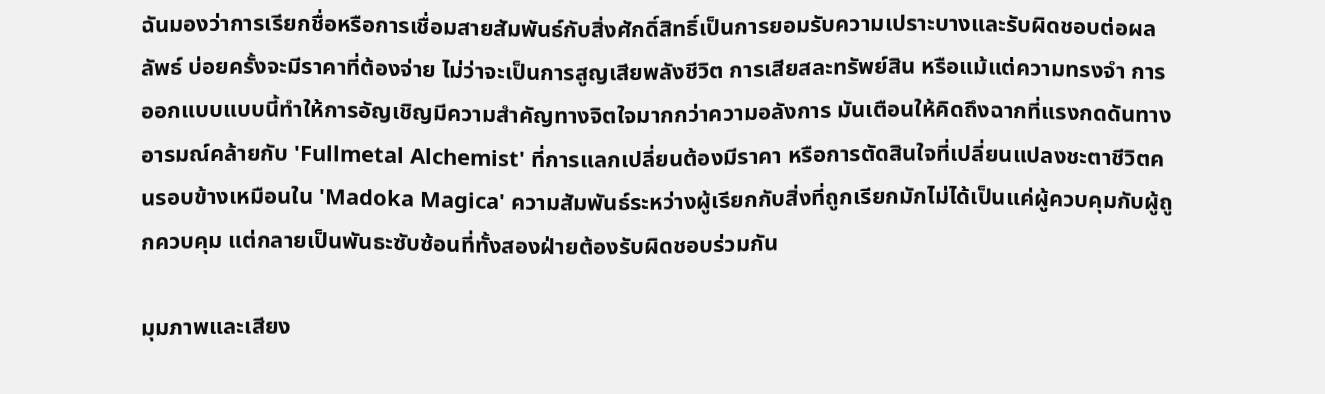ฉันมองว่าการเรียกชื่อหรือการเชื่อมสายสัมพันธ์กับสิ่งศักดิ์สิทธิ์เป็นการยอมรับความเปราะบางและรับผิดชอบต่อผลลัพธ์ บ่อยครั้งจะมีราคาที่ต้องจ่าย ไม่ว่าจะเป็นการสูญเสียพลังชีวิต การเสียสละทรัพย์สิน หรือแม้แต่ความทรงจำ การออกแบบแบบนี้ทำให้การอัญเชิญมีความสำคัญทางจิตใจมากกว่าความอลังการ มันเตือนให้คิดถึงฉากที่แรงกดดันทางอารมณ์คล้ายกับ 'Fullmetal Alchemist' ที่การแลกเปลี่ยนต้องมีราคา หรือการตัดสินใจที่เปลี่ยนแปลงชะตาชีวิตคนรอบข้างเหมือนใน 'Madoka Magica' ความสัมพันธ์ระหว่างผู้เรียกกับสิ่งที่ถูกเรียกมักไม่ได้เป็นแค่ผู้ควบคุมกับผู้ถูกควบคุม แต่กลายเป็นพันธะซับซ้อนที่ทั้งสองฝ่ายต้องรับผิดชอบร่วมกัน

มุมภาพและเสียง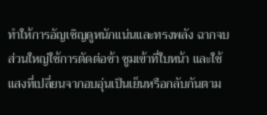ทำให้การอัญเชิญดูหนักแน่นและทรงพลัง ฉากจบส่วนใหญ่ใช้การตัดต่อช้า ซูมเข้าที่ใบหน้า และใช้แสงที่เปลี่ยนจากอบอุ่นเป็นเย็นหรือกลับกันตาม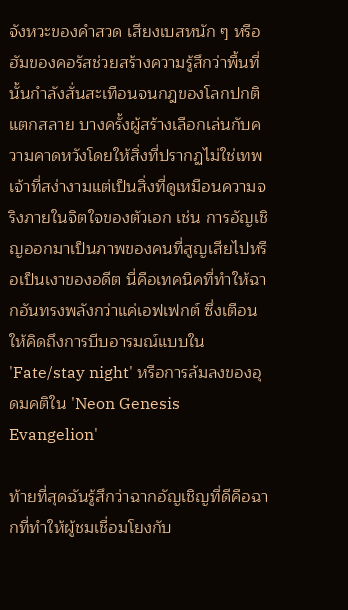จังหวะของคำสวด เสียงเบสหนัก ๆ หรือฮัมของคอรัสช่วยสร้างความรู้สึกว่าพื้นที่นั้นกำลังสั่นสะเทือนจนกฎของโลกปกติแตกสลาย บางครั้งผู้สร้างเลือกเล่นกับความคาดหวังโดยให้สิ่งที่ปรากฏไม่ใช่เทพเจ้าที่สง่างามแต่เป็นสิ่งที่ดูเหมือนความจริงภายในจิตใจของตัวเอก เช่น การอัญเชิญออกมาเป็นภาพของคนที่สูญเสียไปหรือเป็นเงาของอดีต นี่คือเทคนิคที่ทำให้ฉากอันทรงพลังกว่าแค่เอฟเฟกต์ ซึ่งเตือนให้คิดถึงการบีบอารมณ์แบบใน 'Fate/stay night' หรือการล้มลงของอุดมคติใน 'Neon Genesis Evangelion'

ท้ายที่สุดฉันรู้สึกว่าฉากอัญเชิญที่ดีคือฉากที่ทำให้ผู้ชมเชื่อมโยงกับ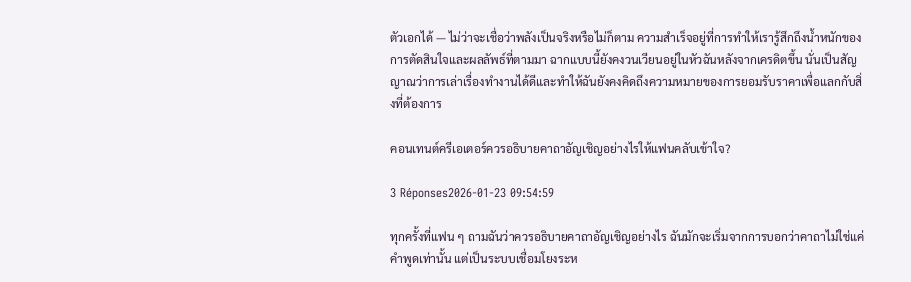ตัวเอกได้ — ไม่ว่าจะเชื่อว่าพลังเป็นจริงหรือไม่ก็ตาม ความสำเร็จอยู่ที่การทำให้เรารู้สึกถึงน้ำหนักของการตัดสินใจและผลลัพธ์ที่ตามมา ฉากแบบนี้ยังคงวนเวียนอยู่ในหัวฉันหลังจากเครดิตขึ้น นั่นเป็นสัญญาณว่าการเล่าเรื่องทำงานได้ดีและทำให้ฉันยังคงคิดถึงความหมายของการยอมรับราคาเพื่อแลกกับสิ่งที่ต้องการ

คอนเทนต์ครีเอเตอร์ควรอธิบายคาถาอัญเชิญอย่างไรให้แฟนคลับเข้าใจ?

3 Réponses2026-01-23 09:54:59

ทุกครั้งที่แฟน ๆ ถามฉันว่าควรอธิบายคาถาอัญเชิญอย่างไร ฉันมักจะเริ่มจากการบอกว่าคาถาไม่ใช่แค่คำพูดเท่านั้น แต่เป็นระบบเชื่อมโยงระห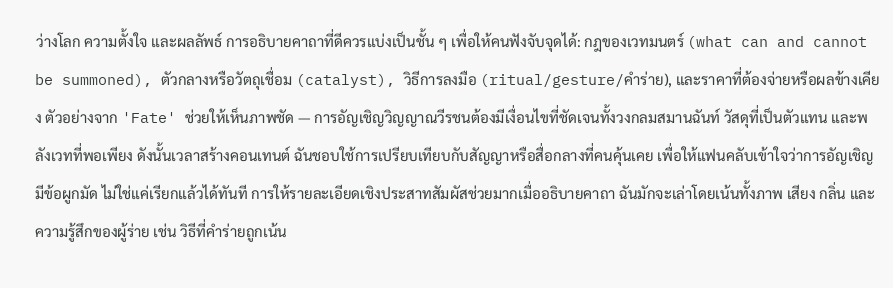ว่างโลก ความตั้งใจ และผลลัพธ์ การอธิบายคาถาที่ดีควรแบ่งเป็นชั้น ๆ เพื่อให้คนฟังจับจุดได้: กฎของเวทมนตร์ (what can and cannot be summoned), ตัวกลางหรือวัตถุเชื่อม (catalyst), วิธีการลงมือ (ritual/gesture/คำร่าย), และราคาที่ต้องจ่ายหรือผลข้างเคียง ตัวอย่างจาก 'Fate' ช่วยให้เห็นภาพชัด — การอัญเชิญวิญญาณวีรชนต้องมีเงื่อนไขที่ชัดเจนทั้งวงกลมสมานฉันท์ วัสดุที่เป็นตัวแทน และพลังเวทที่พอเพียง ดังนั้นเวลาสร้างคอนเทนต์ ฉันชอบใช้การเปรียบเทียบกับสัญญาหรือสื่อกลางที่คนคุ้นเคย เพื่อให้แฟนคลับเข้าใจว่าการอัญเชิญมีข้อผูกมัด ไม่ใช่แค่เรียกแล้วได้ทันที การให้รายละเอียดเชิงประสาทสัมผัสช่วยมากเมื่ออธิบายคาถา ฉันมักจะเล่าโดยเน้นทั้งภาพ เสียง กลิ่น และความรู้สึกของผู้ร่าย เช่น วิธีที่คำร่ายถูกเน้น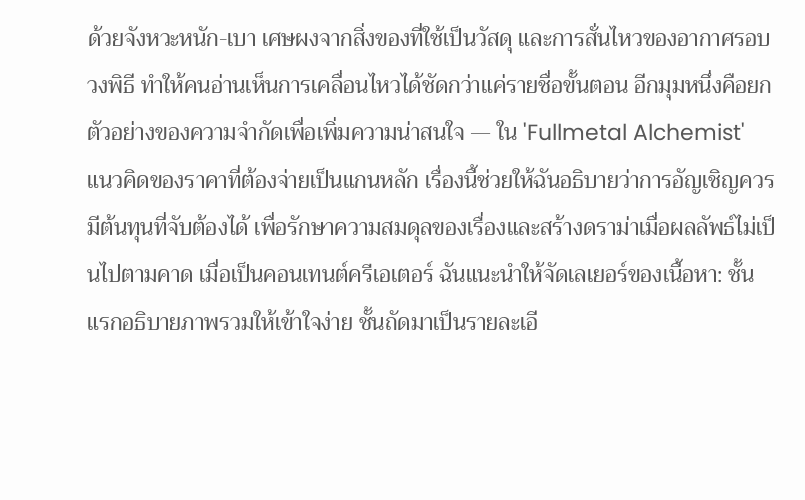ด้วยจังหวะหนัก-เบา เศษผงจากสิ่งของที่ใช้เป็นวัสดุ และการสั่นไหวของอากาศรอบวงพิธี ทำให้คนอ่านเห็นการเคลื่อนไหวได้ชัดกว่าแค่รายชื่อขั้นตอน อีกมุมหนึ่งคือยกตัวอย่างของความจำกัดเพื่อเพิ่มความน่าสนใจ — ใน 'Fullmetal Alchemist' แนวคิดของราคาที่ต้องจ่ายเป็นแกนหลัก เรื่องนี้ช่วยให้ฉันอธิบายว่าการอัญเชิญควรมีต้นทุนที่จับต้องได้ เพื่อรักษาความสมดุลของเรื่องและสร้างดราม่าเมื่อผลลัพธ์ไม่เป็นไปตามคาด เมื่อเป็นคอนเทนต์ครีเอเตอร์ ฉันแนะนำให้จัดเลเยอร์ของเนื้อหา: ชั้นแรกอธิบายภาพรวมให้เข้าใจง่าย ชั้นถัดมาเป็นรายละเอี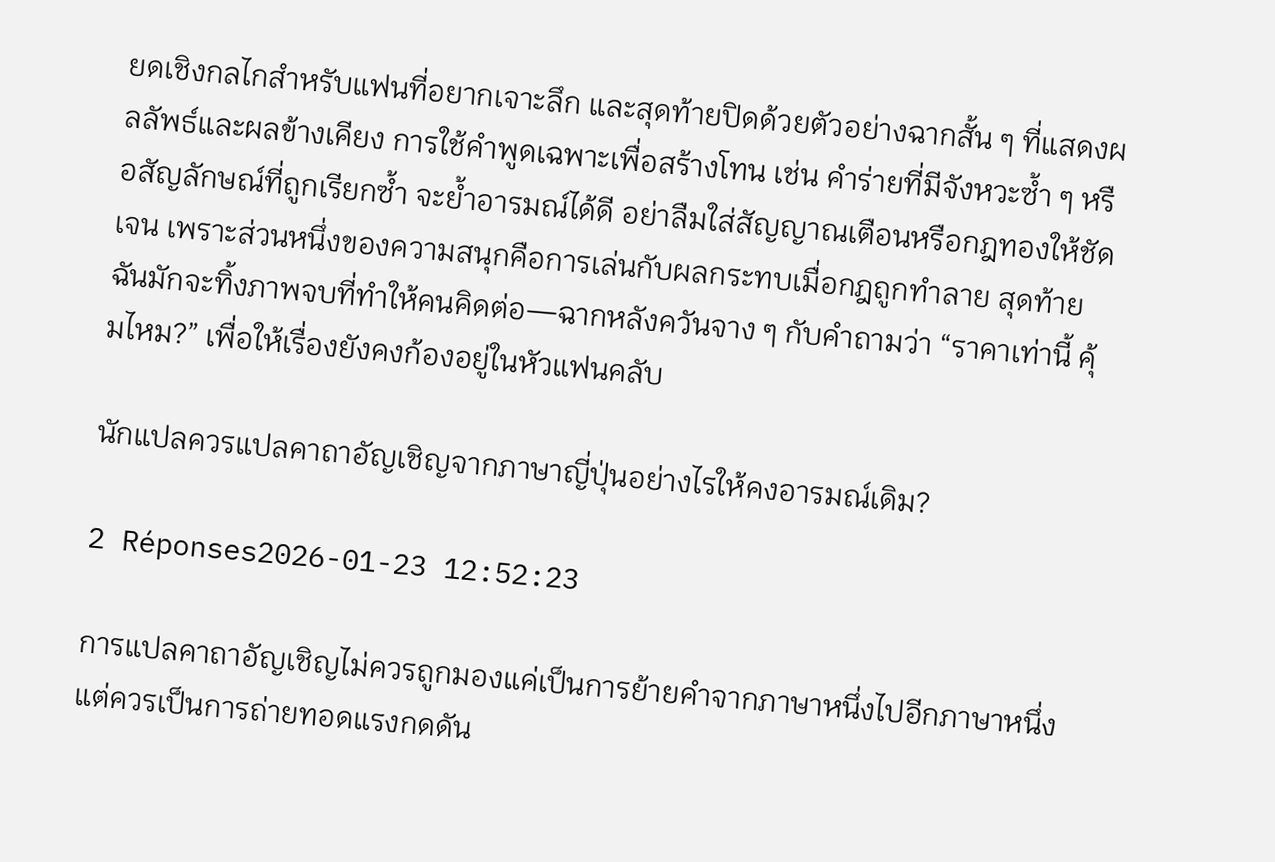ยดเชิงกลไกสำหรับแฟนที่อยากเจาะลึก และสุดท้ายปิดด้วยตัวอย่างฉากสั้น ๆ ที่แสดงผลลัพธ์และผลข้างเคียง การใช้คำพูดเฉพาะเพื่อสร้างโทน เช่น คำร่ายที่มีจังหวะซ้ำ ๆ หรือสัญลักษณ์ที่ถูกเรียกซ้ำ จะย้ำอารมณ์ได้ดี อย่าลืมใส่สัญญาณเตือนหรือกฎทองให้ชัดเจน เพราะส่วนหนึ่งของความสนุกคือการเล่นกับผลกระทบเมื่อกฎถูกทำลาย สุดท้าย ฉันมักจะทิ้งภาพจบที่ทำให้คนคิดต่อ—ฉากหลังควันจาง ๆ กับคำถามว่า “ราคาเท่านี้ คุ้มไหม?” เพื่อให้เรื่องยังคงก้องอยู่ในหัวแฟนคลับ

นักแปลควรแปลคาถาอัญเชิญจากภาษาญี่ปุ่นอย่างไรให้คงอารมณ์เดิม?

2 Réponses2026-01-23 12:52:23

การแปลคาถาอัญเชิญไม่ควรถูกมองแค่เป็นการย้ายคำจากภาษาหนึ่งไปอีกภาษาหนึ่ง แต่ควรเป็นการถ่ายทอดแรงกดดัน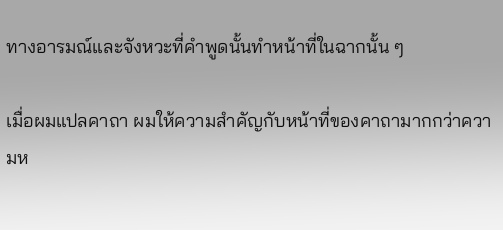ทางอารมณ์และจังหวะที่คำพูดนั้นทำหน้าที่ในฉากนั้น ๆ

เมื่อผมแปลคาถา ผมให้ความสำคัญกับหน้าที่ของคาถามากกว่าความห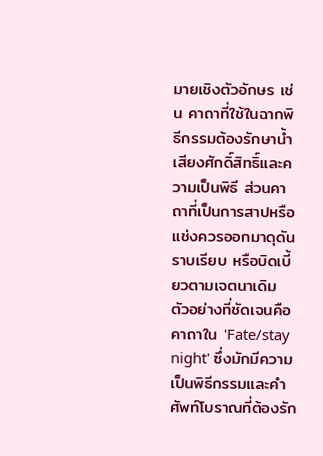มายเชิงตัวอักษร เช่น คาถาที่ใช้ในฉากพิธีกรรมต้องรักษาน้ำเสียงศักดิ์สิทธิ์และความเป็นพิธี ส่วนคาถาที่เป็นการสาปหรือแช่งควรออกมาดุดัน ราบเรียบ หรือบิดเบี้ยวตามเจตนาเดิม ตัวอย่างที่ชัดเจนคือคาถาใน 'Fate/stay night' ซึ่งมักมีความเป็นพิธีกรรมและคำศัพท์โบราณที่ต้องรัก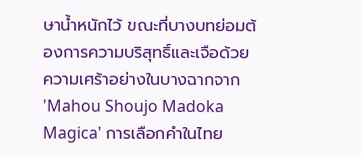ษาน้ำหนักไว้ ขณะที่บางบทย่อมต้องการความบริสุทธิ์และเจือด้วยความเศร้าอย่างในบางฉากจาก 'Mahou Shoujo Madoka Magica' การเลือกคำในไทย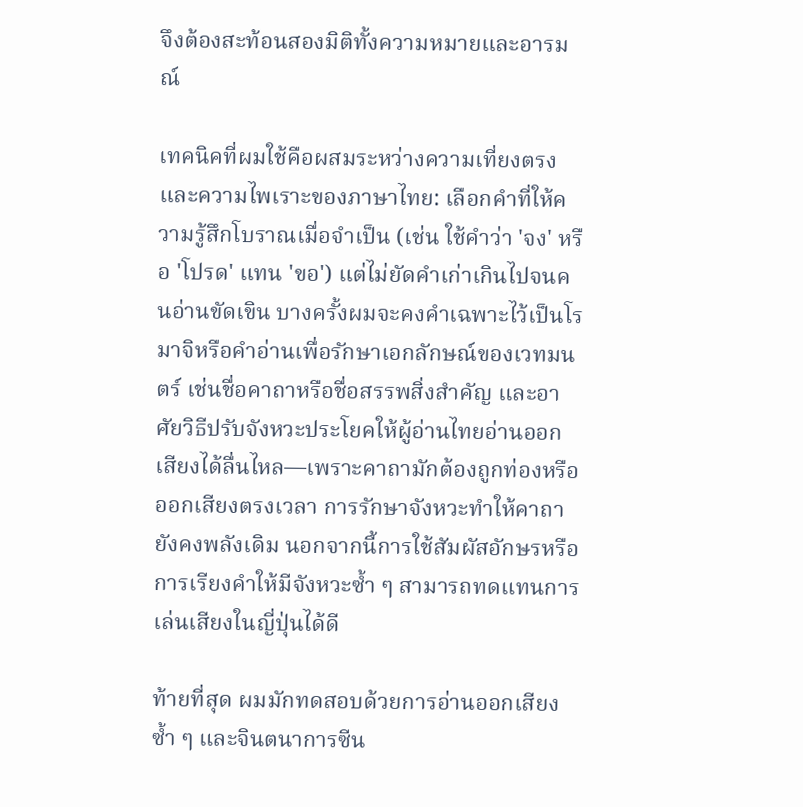จึงต้องสะท้อนสองมิติทั้งความหมายและอารมณ์

เทคนิคที่ผมใช้คือผสมระหว่างความเที่ยงตรงและความไพเราะของภาษาไทย: เลือกคำที่ให้ความรู้สึกโบราณเมื่อจำเป็น (เช่น ใช้คำว่า 'จง' หรือ 'โปรด' แทน 'ขอ') แต่ไม่ยัดคำเก่าเกินไปจนคนอ่านขัดเขิน บางครั้งผมจะคงคำเฉพาะไว้เป็นโรมาจิหรือคำอ่านเพื่อรักษาเอกลักษณ์ของเวทมนตร์ เช่นชื่อคาถาหรือชื่อสรรพสิ่งสำคัญ และอาศัยวิธีปรับจังหวะประโยคให้ผู้อ่านไทยอ่านออกเสียงได้ลื่นไหล—เพราะคาถามักต้องถูกท่องหรือออกเสียงตรงเวลา การรักษาจังหวะทำให้คาถายังคงพลังเดิม นอกจากนี้การใช้สัมผัสอักษรหรือการเรียงคำให้มีจังหวะซ้ำ ๆ สามารถทดแทนการเล่นเสียงในญี่ปุ่นได้ดี

ท้ายที่สุด ผมมักทดสอบด้วยการอ่านออกเสียงซ้ำ ๆ และจินตนาการซีน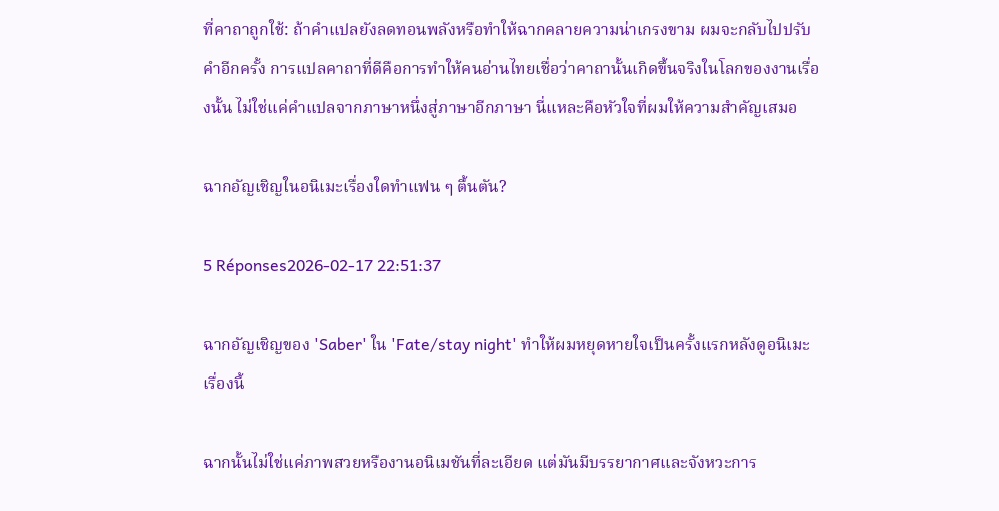ที่คาถาถูกใช้: ถ้าคำแปลยังลดทอนพลังหรือทำให้ฉากคลายความน่าเกรงขาม ผมจะกลับไปปรับคำอีกครั้ง การแปลคาถาที่ดีคือการทำให้คนอ่านไทยเชื่อว่าคาถานั้นเกิดขึ้นจริงในโลกของงานเรื่องนั้น ไม่ใช่แค่คำแปลจากภาษาหนึ่งสู่ภาษาอีกภาษา นี่แหละคือหัวใจที่ผมให้ความสำคัญเสมอ

ฉากอัญเชิญในอนิเมะเรื่องใดทำแฟน ๆ ตื้นตัน?

5 Réponses2026-02-17 22:51:37

ฉากอัญเชิญของ 'Saber' ใน 'Fate/stay night' ทำให้ผมหยุดหายใจเป็นครั้งแรกหลังดูอนิเมะเรื่องนี้

ฉากนั้นไม่ใช่แค่ภาพสวยหรืองานอนิเมชันที่ละเอียด แต่มันมีบรรยากาศและจังหวะการ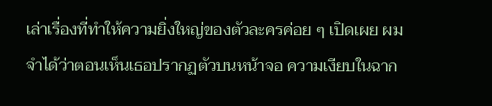เล่าเรื่องที่ทำให้ความยิ่งใหญ่ของตัวละครค่อย ๆ เปิดเผย ผมจำได้ว่าตอนเห็นเธอปรากฏตัวบนหน้าจอ ความเงียบในฉาก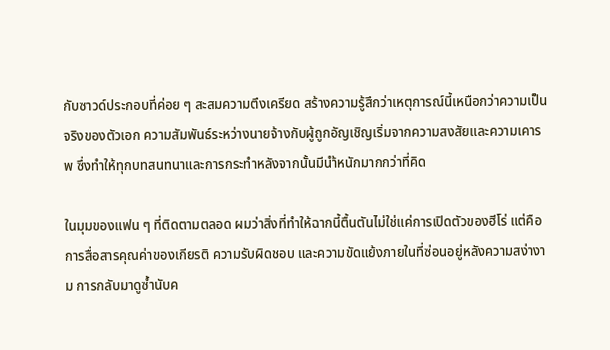กับซาวด์ประกอบที่ค่อย ๆ สะสมความตึงเครียด สร้างความรู้สึกว่าเหตุการณ์นี้เหนือกว่าความเป็นจริงของตัวเอก ความสัมพันธ์ระหว่างนายจ้างกับผู้ถูกอัญเชิญเริ่มจากความสงสัยและความเคารพ ซึ่งทำให้ทุกบทสนทนาและการกระทำหลังจากนั้นมีนำ้หนักมากกว่าที่คิด

ในมุมของแฟน ๆ ที่ติดตามตลอด ผมว่าสิ่งที่ทำให้ฉากนี้ตื้นตันไม่ใช่แค่การเปิดตัวของฮีโร่ แต่คือการสื่อสารคุณค่าของเกียรติ ความรับผิดชอบ และความขัดแย้งภายในที่ซ่อนอยู่หลังความสง่างาม การกลับมาดูซ้ำนับค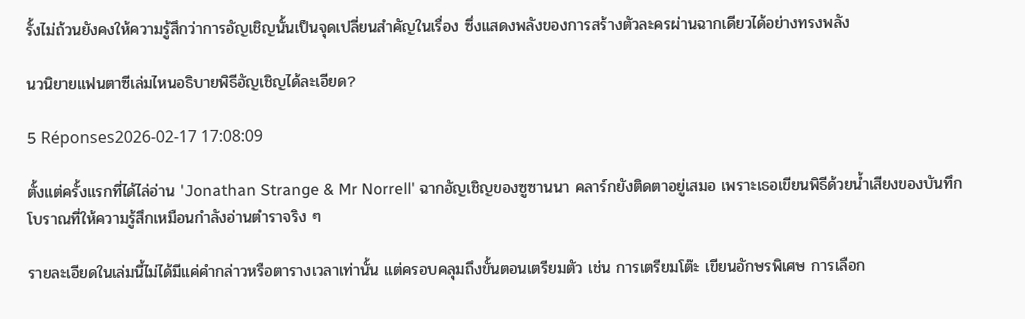รั้งไม่ถ้วนยังคงให้ความรู้สึกว่าการอัญเชิญนั้นเป็นจุดเปลี่ยนสำคัญในเรื่อง ซึ่งแสดงพลังของการสร้างตัวละครผ่านฉากเดียวได้อย่างทรงพลัง

นวนิยายแฟนตาซีเล่มไหนอธิบายพิธีอัญเชิญได้ละเอียด?

5 Réponses2026-02-17 17:08:09

ตั้งแต่ครั้งแรกที่ได้ไล่อ่าน 'Jonathan Strange & Mr Norrell' ฉากอัญเชิญของซูซานนา คลาร์กยังติดตาอยู่เสมอ เพราะเธอเขียนพิธีด้วยน้ำเสียงของบันทึกโบราณที่ให้ความรู้สึกเหมือนกำลังอ่านตำราจริง ๆ

รายละเอียดในเล่มนี้ไม่ได้มีแค่คำกล่าวหรือตารางเวลาเท่านั้น แต่ครอบคลุมถึงขั้นตอนเตรียมตัว เช่น การเตรียมโต๊ะ เขียนอักษรพิเศษ การเลือก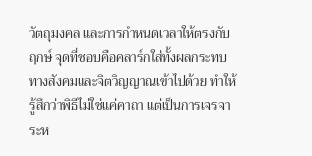วัตถุมงคล และการกำหนดเวลาให้ตรงกับฤกษ์ จุดที่ชอบคือคลาร์กใส่ทั้งผลกระทบทางสังคมและจิตวิญญาณเข้าไปด้วย ทำให้รู้สึกว่าพิธีไม่ใช่แค่คาถา แต่เป็นการเจรจาระห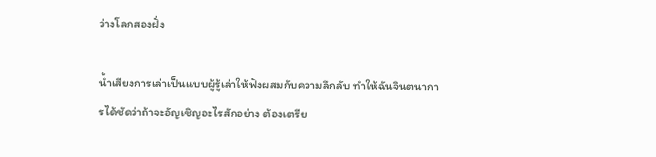ว่างโลกสองฝั่ง

น้ำเสียงการเล่าเป็นแบบผู้รู้เล่าให้ฟังผสมกับความลึกลับ ทำให้ฉันจินตนาการได้ชัดว่าถ้าจะอัญเชิญอะไรสักอย่าง ต้องเตรีย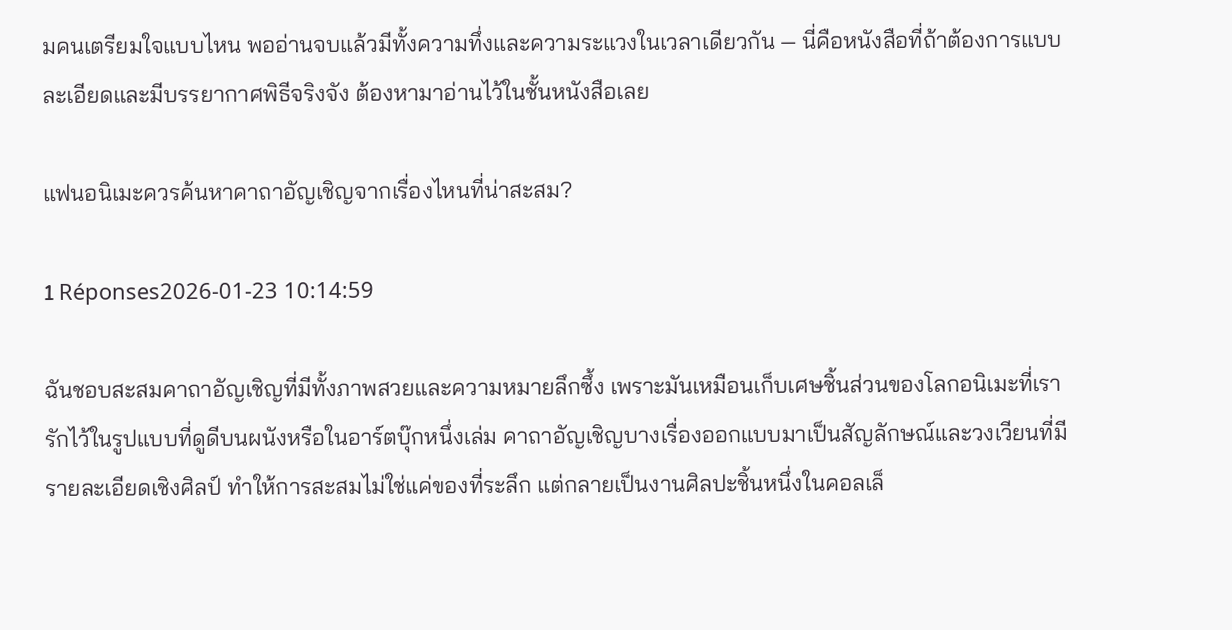มคนเตรียมใจแบบไหน พออ่านจบแล้วมีทั้งความทึ่งและความระแวงในเวลาเดียวกัน — นี่คือหนังสือที่ถ้าต้องการแบบละเอียดและมีบรรยากาศพิธีจริงจัง ต้องหามาอ่านไว้ในชั้นหนังสือเลย

แฟนอนิเมะควรค้นหาคาถาอัญเชิญจากเรื่องไหนที่น่าสะสม?

1 Réponses2026-01-23 10:14:59

ฉันชอบสะสมคาถาอัญเชิญที่มีทั้งภาพสวยและความหมายลึกซึ้ง เพราะมันเหมือนเก็บเศษชิ้นส่วนของโลกอนิเมะที่เรารักไว้ในรูปแบบที่ดูดีบนผนังหรือในอาร์ตบุ๊กหนึ่งเล่ม คาถาอัญเชิญบางเรื่องออกแบบมาเป็นสัญลักษณ์และวงเวียนที่มีรายละเอียดเชิงศิลป์ ทำให้การสะสมไม่ใช่แค่ของที่ระลึก แต่กลายเป็นงานศิลปะชิ้นหนึ่งในคอลเล็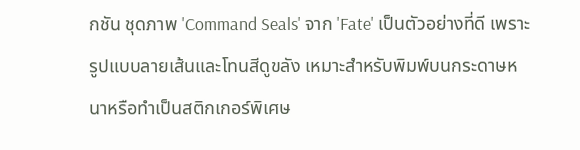กชัน ชุดภาพ 'Command Seals' จาก 'Fate' เป็นตัวอย่างที่ดี เพราะรูปแบบลายเส้นและโทนสีดูขลัง เหมาะสำหรับพิมพ์บนกระดาษหนาหรือทำเป็นสติกเกอร์พิเศษ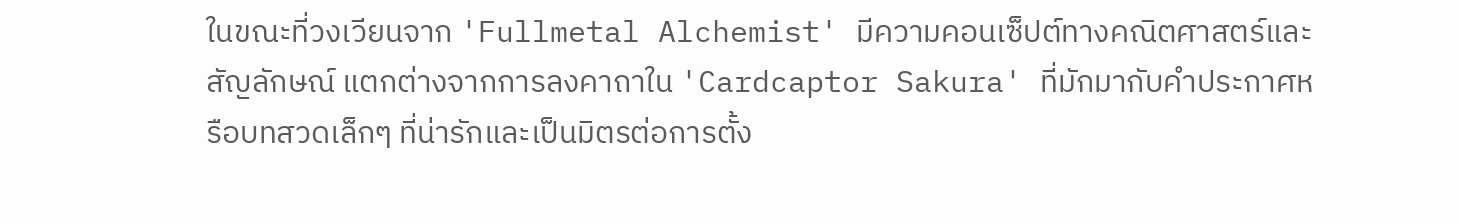ในขณะที่วงเวียนจาก 'Fullmetal Alchemist' มีความคอนเซ็ปต์ทางคณิตศาสตร์และสัญลักษณ์ แตกต่างจากการลงคาถาใน 'Cardcaptor Sakura' ที่มักมากับคำประกาศหรือบทสวดเล็กๆ ที่น่ารักและเป็นมิตรต่อการตั้ง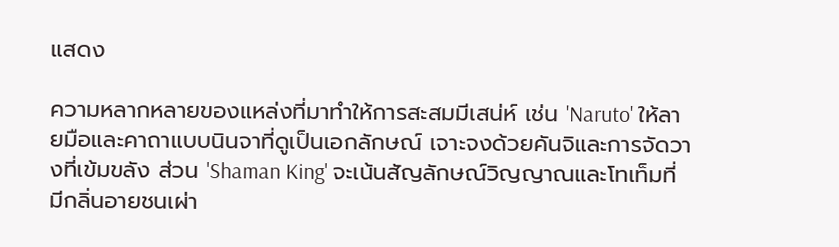แสดง

ความหลากหลายของแหล่งที่มาทำให้การสะสมมีเสน่ห์ เช่น 'Naruto' ให้ลายมือและคาถาแบบนินจาที่ดูเป็นเอกลักษณ์ เจาะจงด้วยคันจิและการจัดวางที่เข้มขลัง ส่วน 'Shaman King' จะเน้นสัญลักษณ์วิญญาณและโทเท็มที่มีกลิ่นอายชนเผ่า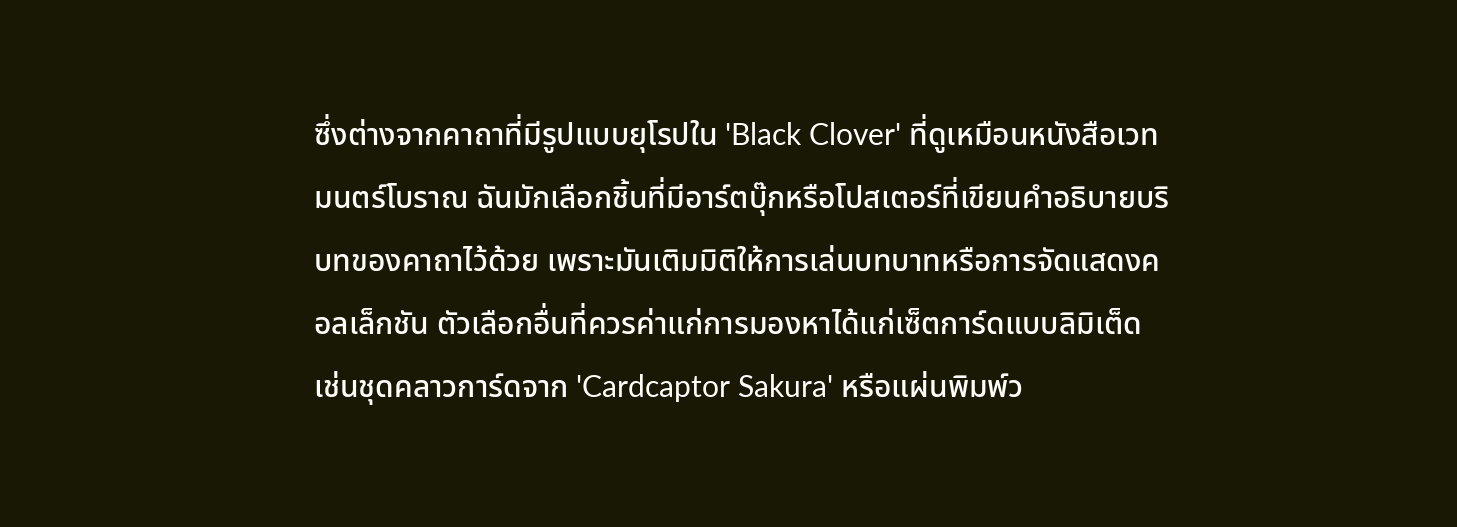ซึ่งต่างจากคาถาที่มีรูปแบบยุโรปใน 'Black Clover' ที่ดูเหมือนหนังสือเวทมนตร์โบราณ ฉันมักเลือกชิ้นที่มีอาร์ตบุ๊กหรือโปสเตอร์ที่เขียนคำอธิบายบริบทของคาถาไว้ด้วย เพราะมันเติมมิติให้การเล่นบทบาทหรือการจัดแสดงคอลเล็กชัน ตัวเลือกอื่นที่ควรค่าแก่การมองหาได้แก่เซ็ตการ์ดแบบลิมิเต็ด เช่นชุดคลาวการ์ดจาก 'Cardcaptor Sakura' หรือแผ่นพิมพ์ว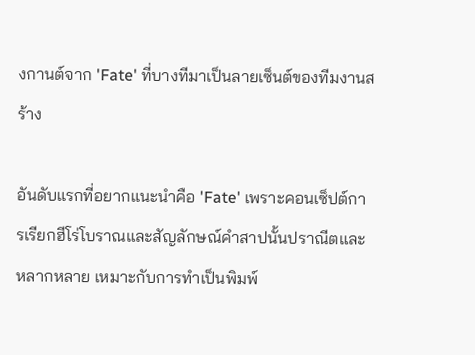งกานต์จาก 'Fate' ที่บางทีมาเป็นลายเซ็นต์ของทีมงานสร้าง

อันดับแรกที่อยากแนะนำคือ 'Fate' เพราะคอนเซ็ปต์การเรียกฮีโร่โบราณและสัญลักษณ์คำสาปนั้นปราณีตและหลากหลาย เหมาะกับการทำเป็นพิมพ์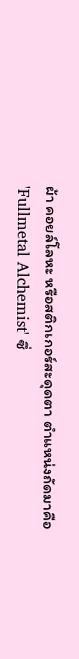ผ้า คอยล์โลหะ หรือสติกเกอร์สะดุดตา ตำแหน่งถัดมาคือ 'Fullmetal Alchemist' ซึ่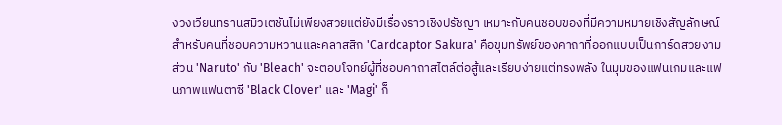งวงเวียนทรานสมิวเตชันไม่เพียงสวยแต่ยังมีเรื่องราวเชิงปรัชญา เหมาะกับคนชอบของที่มีความหมายเชิงสัญลักษณ์ สำหรับคนที่ชอบความหวานและคลาสสิก 'Cardcaptor Sakura' คือขุมทรัพย์ของคาถาที่ออกแบบเป็นการ์ดสวยงาม ส่วน 'Naruto' กับ 'Bleach' จะตอบโจทย์ผู้ที่ชอบคาถาสไตล์ต่อสู้และเรียบง่ายแต่ทรงพลัง ในมุมของแฟนเกมและแฟนภาพแฟนตาซี 'Black Clover' และ 'Magi' ก็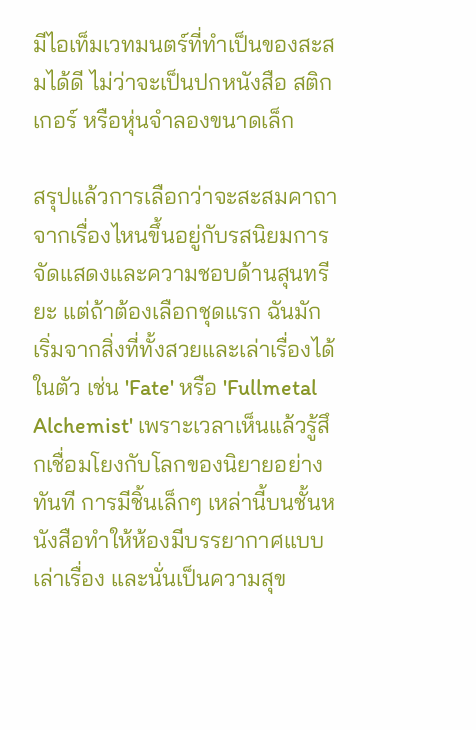มีไอเท็มเวทมนตร์ที่ทำเป็นของสะสมได้ดี ไม่ว่าจะเป็นปกหนังสือ สติกเกอร์ หรือหุ่นจำลองขนาดเล็ก

สรุปแล้วการเลือกว่าจะสะสมคาถาจากเรื่องไหนขึ้นอยู่กับรสนิยมการจัดแสดงและความชอบด้านสุนทรียะ แต่ถ้าต้องเลือกชุดแรก ฉันมักเริ่มจากสิ่งที่ทั้งสวยและเล่าเรื่องได้ในตัว เช่น 'Fate' หรือ 'Fullmetal Alchemist' เพราะเวลาเห็นแล้วรู้สึกเชื่อมโยงกับโลกของนิยายอย่างทันที การมีชิ้นเล็กๆ เหล่านี้บนชั้นหนังสือทำให้ห้องมีบรรยากาศแบบเล่าเรื่อง และนั่นเป็นความสุข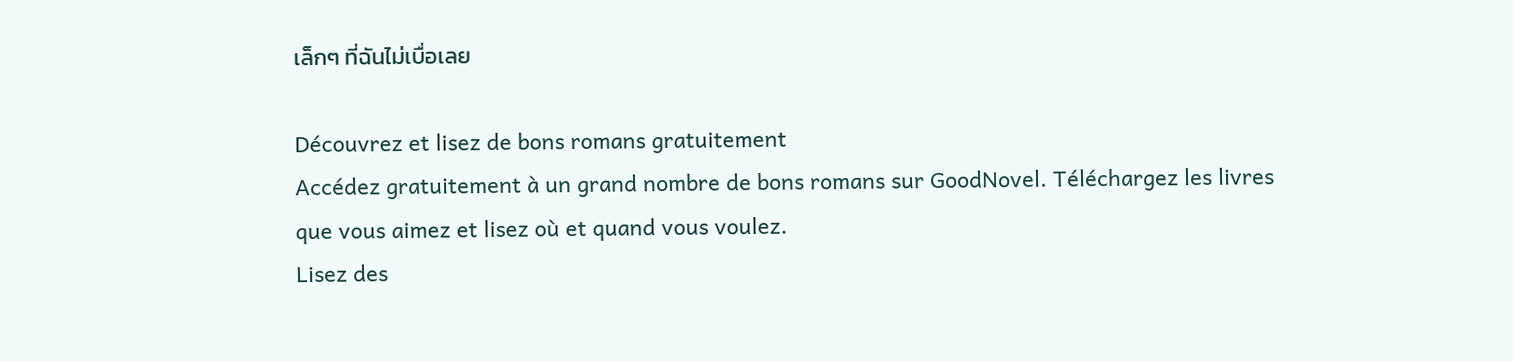เล็กๆ ที่ฉันไม่เบื่อเลย

Découvrez et lisez de bons romans gratuitement
Accédez gratuitement à un grand nombre de bons romans sur GoodNovel. Téléchargez les livres que vous aimez et lisez où et quand vous voulez.
Lisez des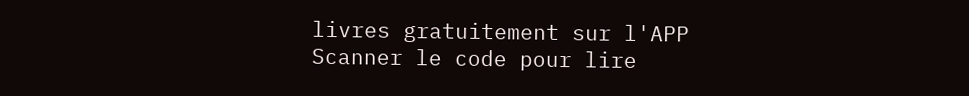livres gratuitement sur l'APP
Scanner le code pour lire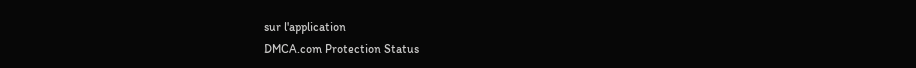sur l'application
DMCA.com Protection Status